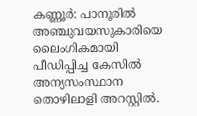കണ്ണൂർ: പാനൂരിൽ അഞ്ചുവയസുകാരിയെ ലൈംഗികമായി പീഡിപ്പിച്ച കേസിൽ അന്യസംസ്ഥാന തൊഴിലാളി അറസ്റ്റിൽ.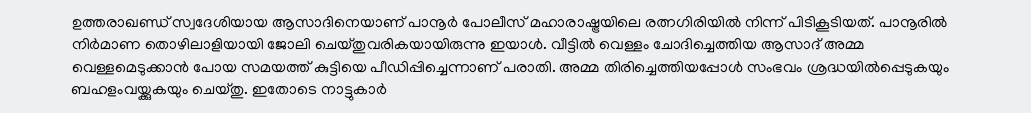ഉത്തരാഖണ്ഡ് സ്വദേശിയായ ആസാദിനെയാണ് പാനൂർ പോലീസ് മഹാരാഷ്ട്രയിലെ രത്നഗിരിയിൽ നിന്ന് പിടികൂടിയത്. പാനൂരിൽ നിർമാണ തൊഴിലാളിയായി ജോലി ചെയ്തുവരികയായിരുന്നു ഇയാൾ. വീട്ടിൽ വെള്ളം ചോദിച്ചെത്തിയ ആസാദ് അമ്മ വെള്ളമെടുക്കാൻ പോയ സമയത്ത് കുട്ടിയെ പീഡിപ്പിച്ചെന്നാണ് പരാതി. അമ്മ തിരിച്ചെത്തിയപ്പോൾ സംഭവം ശ്രദ്ധയിൽപ്പെടുകയും ബഹളംവയ്ക്കുകയും ചെയ്തു. ഇതോടെ നാട്ടുകാർ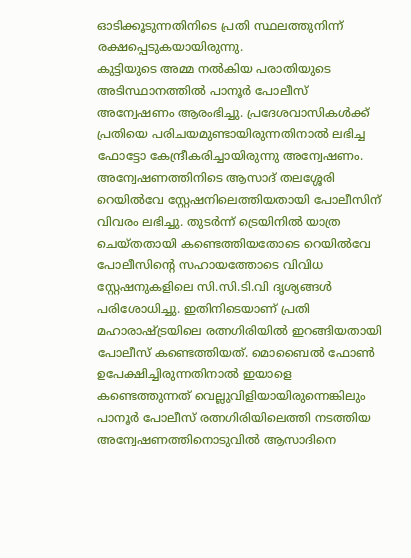ഓടിക്കൂടുന്നതിനിടെ പ്രതി സ്ഥലത്തുനിന്ന് രക്ഷപ്പെടുകയായിരുന്നു.
കുട്ടിയുടെ അമ്മ നൽകിയ പരാതിയുടെ അടിസ്ഥാനത്തിൽ പാനൂർ പോലീസ് അന്വേഷണം ആരംഭിച്ചു. പ്രദേശവാസികൾക്ക് പ്രതിയെ പരിചയമുണ്ടായിരുന്നതിനാൽ ലഭിച്ച ഫോട്ടോ കേന്ദ്രീകരിച്ചായിരുന്നു അന്വേഷണം. അന്വേഷണത്തിനിടെ ആസാദ് തലശ്ശേരി റെയിൽവേ സ്റ്റേഷനിലെത്തിയതായി പോലീസിന് വിവരം ലഭിച്ചു. തുടർന്ന് ട്രെയിനിൽ യാത്ര ചെയ്തതായി കണ്ടെത്തിയതോടെ റെയിൽവേ പോലീസിന്റെ സഹായത്തോടെ വിവിധ സ്റ്റേഷനുകളിലെ സി.സി.ടി.വി ദൃശ്യങ്ങൾ പരിശോധിച്ചു. ഇതിനിടെയാണ് പ്രതി മഹാരാഷ്ട്രയിലെ രത്നഗിരിയിൽ ഇറങ്ങിയതായി പോലീസ് കണ്ടെത്തിയത്. മൊബൈൽ ഫോൺ ഉപേക്ഷിച്ചിരുന്നതിനാൽ ഇയാളെ കണ്ടെത്തുന്നത് വെല്ലുവിളിയായിരുന്നെങ്കിലും പാനൂർ പോലീസ് രത്നഗിരിയിലെത്തി നടത്തിയ അന്വേഷണത്തിനൊടുവിൽ ആസാദിനെ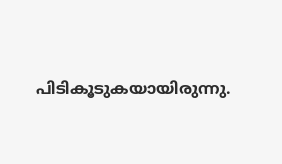പിടികൂടുകയായിരുന്നു.